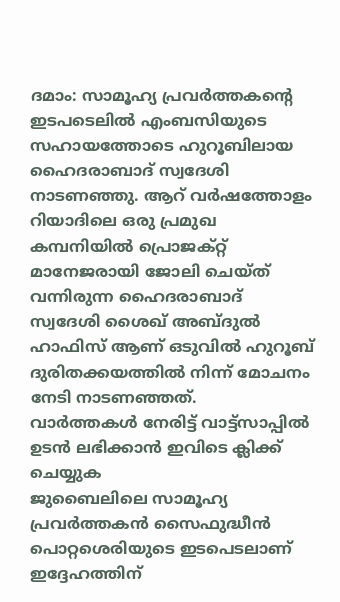ദമാം: സാമൂഹ്യ പ്രവർത്തകന്റെ ഇടപടെലിൽ എംബസിയുടെ സഹായത്തോടെ ഹുറൂബിലായ ഹൈദരാബാദ് സ്വദേശി നാടണഞ്ഞു. ആറ് വർഷത്തോളം റിയാദിലെ ഒരു പ്രമുഖ കമ്പനിയിൽ പ്രൊജക്റ്റ് മാനേജരായി ജോലി ചെയ്ത് വന്നിരുന്ന ഹൈദരാബാദ് സ്വദേശി ശൈഖ് അബ്ദുൽ ഹാഫിസ് ആണ് ഒടുവിൽ ഹുറൂബ് ദുരിതക്കയത്തിൽ നിന്ന് മോചനം നേടി നാടണഞ്ഞത്.
വാർത്തകൾ നേരിട്ട് വാട്ട്സാപ്പിൽ ഉടൻ ലഭിക്കാൻ ഇവിടെ ക്ലിക്ക് ചെയ്യുക
ജുബൈലിലെ സാമൂഹ്യ പ്രവർത്തകൻ സൈഫുദ്ധീൻ പൊറ്റശെരിയുടെ ഇടപെടലാണ് ഇദ്ദേഹത്തിന്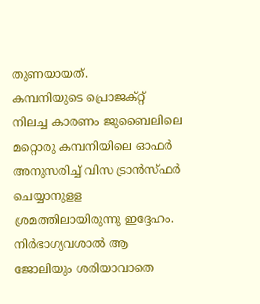തുണയായത്.
കമ്പനിയുടെ പ്രൊജക്റ്റ് നിലച്ച കാരണം ജുബൈലിലെ മറ്റൊരു കമ്പനിയിലെ ഓഫർ അനുസരിച്ച് വിസ ട്രാൻസ്ഫർ ചെയ്യാനുളള ശ്രമത്തിലായിരുന്നു ഇദ്ദേഹം. നിർഭാഗ്യവശാൽ ആ ജോലിയും ശരിയാവാതെ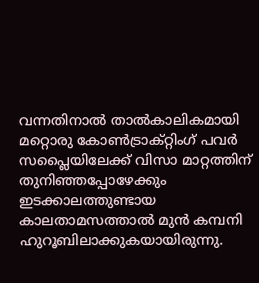വന്നതിനാൽ താൽകാലികമായി മറ്റൊരു കോൺട്രാക്റ്റിംഗ് പവർ സപ്ലൈയിലേക്ക് വിസാ മാറ്റത്തിന് തുനിഞ്ഞപ്പോഴേക്കും ഇടക്കാലത്തുണ്ടായ കാലതാമസത്താൽ മുൻ കമ്പനി ഹുറൂബിലാക്കുകയായിരുന്നു.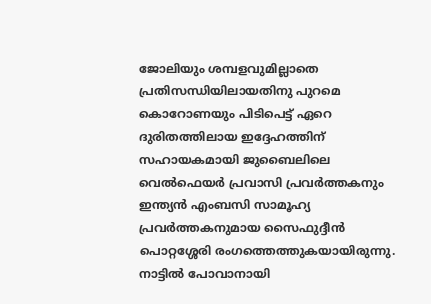ജോലിയും ശമ്പളവുമില്ലാതെ പ്രതിസന്ധിയിലായതിനു പുറമെ കൊറോണയും പിടിപെട്ട് ഏറെ ദുരിതത്തിലായ ഇദ്ദേഹത്തിന് സഹായകമായി ജുബൈലിലെ വെൽഫെയർ പ്രവാസി പ്രവർത്തകനും ഇന്ത്യൻ എംബസി സാമൂഹ്യ പ്രവർത്തകനുമായ സൈഫുദ്ദീൻ പൊറ്റശ്ശേരി രംഗത്തെത്തുകയായിരുന്നു. നാട്ടിൽ പോവാനായി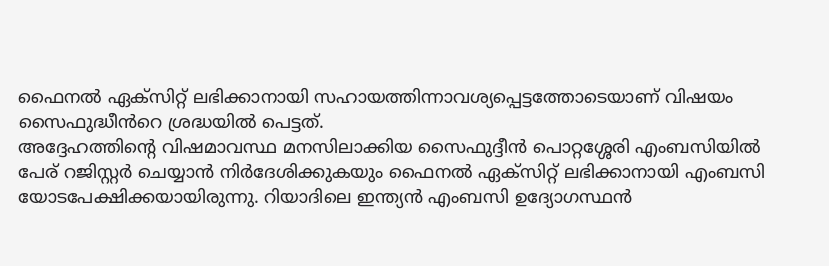ഫൈനൽ ഏക്സിറ്റ് ലഭിക്കാനായി സഹായത്തിന്നാവശ്യപ്പെട്ടത്തോടെയാണ് വിഷയം സൈഫുദ്ധീൻറെ ശ്രദ്ധയിൽ പെട്ടത്.
അദ്ദേഹത്തിന്റെ വിഷമാവസ്ഥ മനസിലാക്കിയ സൈഫുദ്ദീൻ പൊറ്റശ്ശേരി എംബസിയിൽ പേര് റജിസ്റ്റർ ചെയ്യാൻ നിർദേശിക്കുകയും ഫൈനൽ ഏക്സിറ്റ് ലഭിക്കാനായി എംബസി യോടപേക്ഷിക്കയായിരുന്നു. റിയാദിലെ ഇന്ത്യൻ എംബസി ഉദ്യോഗസ്ഥൻ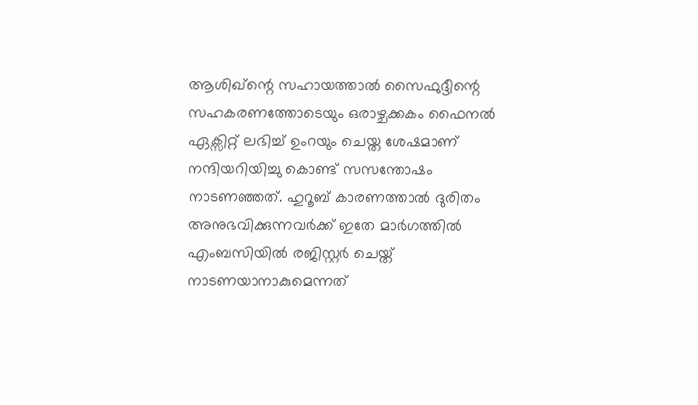ആശിഖ്ന്റെ സഹായത്താൽ സൈഫുദ്ദീന്റെ സഹകരണത്തോടെയും ഒരാഴ്ചക്കകം ഫൈനൽ ഏക്സിറ്റ് ലഭിച്ച് ഉംറയും ചെയ്ത ശേഷമാണ് നന്ദിയറിയിച്ചു കൊണ്ട് സസന്തോഷം നാടണഞ്ഞത്. ഹുറൂബ് കാരണത്താൽ ദുരിതം അനുഭവിക്കുന്നവർക്ക് ഇതേ മാർഗത്തിൽ എംബസിയിൽ രജിസ്റ്റർ ചെയ്ത് നാടണയാനാകുമെന്നത്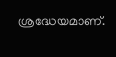ശ്രദ്ധേയമാണ്.